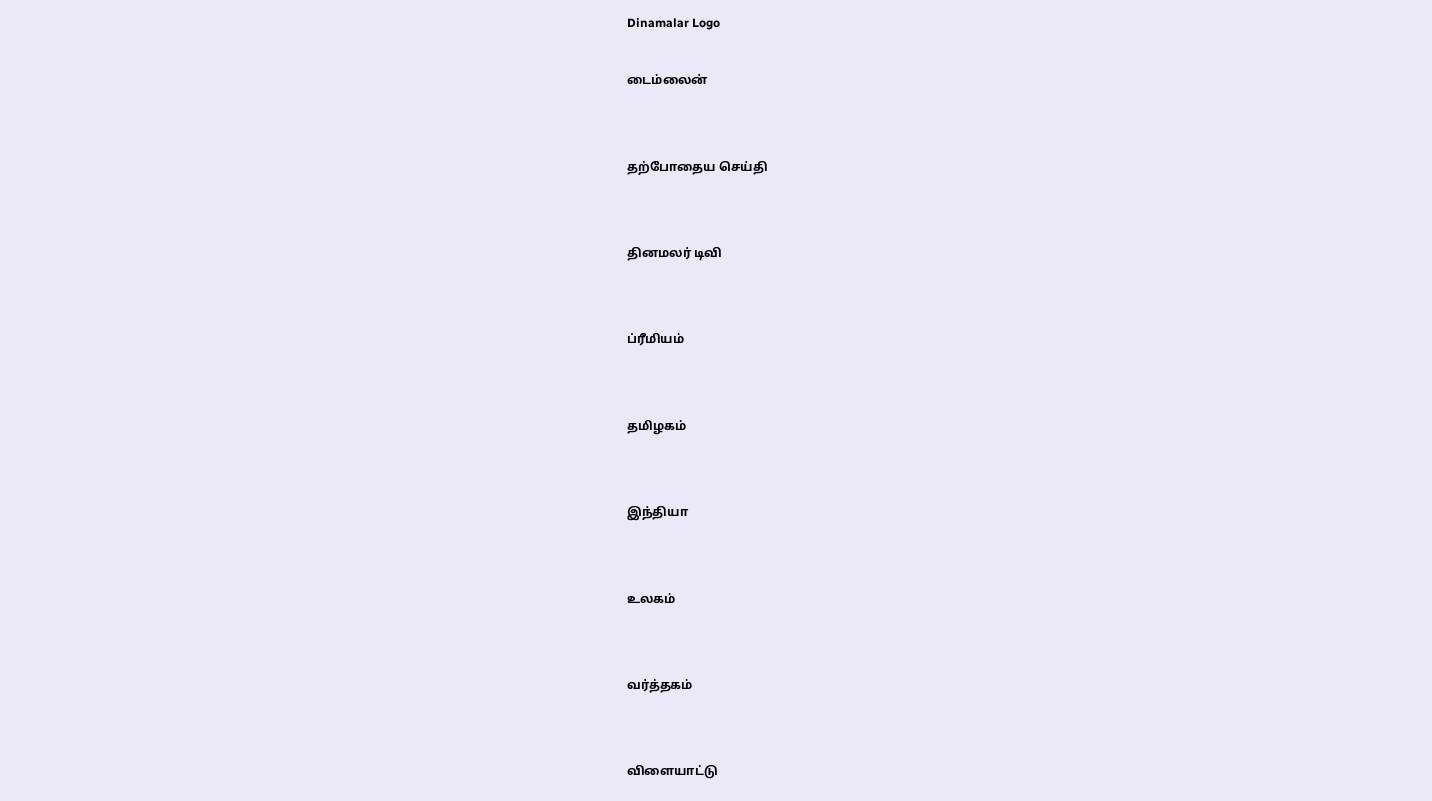Dinamalar Logo

டைம்லைன்


தற்போதைய செய்தி


தினமலர் டிவி


ப்ரீமியம்


தமிழகம்


இந்தியா


உலகம்


வர்த்தகம்


விளையாட்டு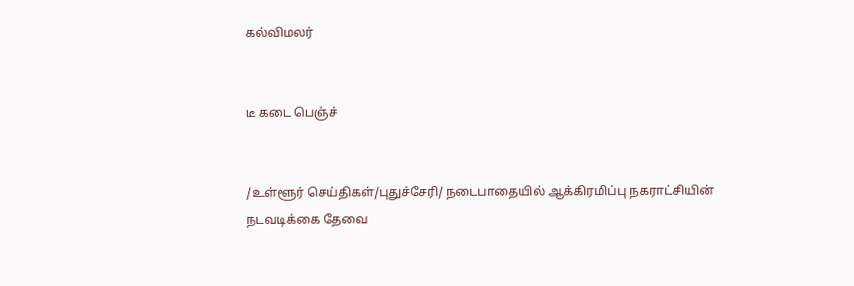கல்விமலர்


டீ கடை பெஞ்ச்


/உள்ளூர் செய்திகள்/புதுச்சேரி/ நடைபாதையில் ஆக்கிரமிப்பு நகராட்சியின் நடவடிக்கை தேவை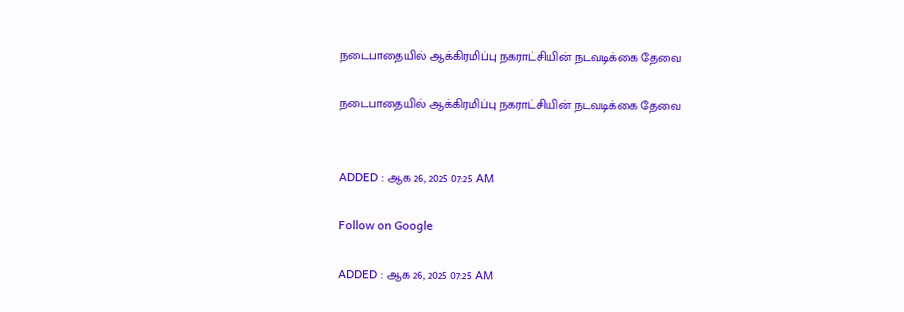நடைபாதையில் ஆக்கிரமிப்பு நகராட்சியின் நடவடிக்கை தேவை

நடைபாதையில் ஆக்கிரமிப்பு நகராட்சியின் நடவடிக்கை தேவை


ADDED : ஆக 26, 2025 07:25 AM

Follow on Google

ADDED : ஆக 26, 2025 07:25 AM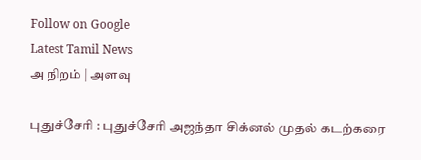Follow on Google
Latest Tamil News
அ நிறம் | அளவு

புதுச்சேரி : புதுச்சேரி அஜந்தா சிக்னல் முதல் கடற்கரை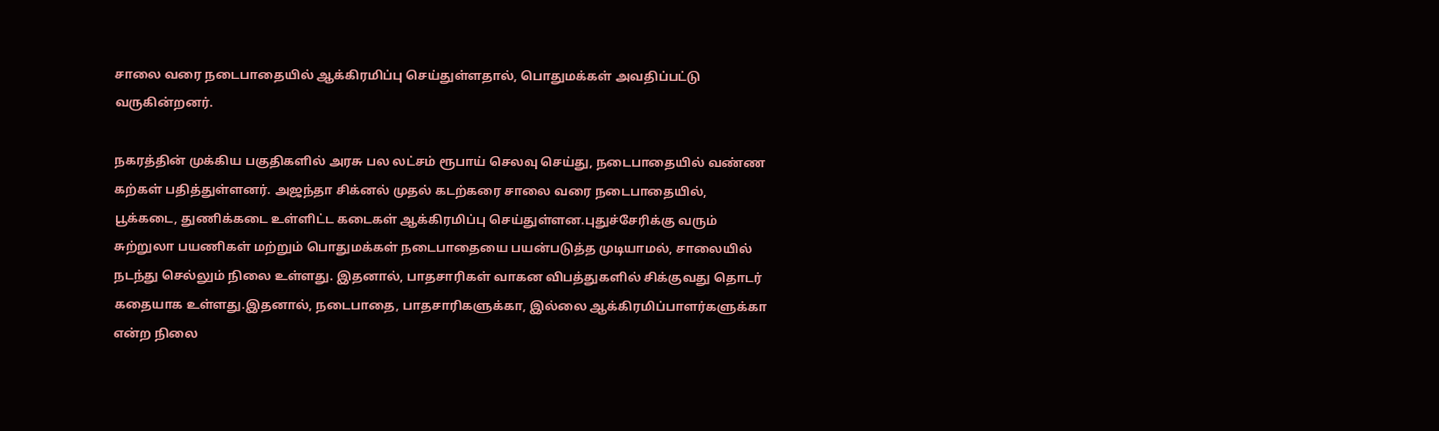சாலை வரை நடைபாதையில் ஆக்கிரமிப்பு செய்துள்ளதால், பொதுமக்கள் அவதிப்பட்டு வருகின்றனர்.

நகரத்தின் முக்கிய பகுதிகளில் அரசு பல லட்சம் ரூபாய் செலவு செய்து, நடைபாதையில் வண்ண கற்கள் பதித்துள்ளனர். அஜந்தா சிக்னல் முதல் கடற்கரை சாலை வரை நடைபாதையில், பூக்கடை, துணிக்கடை உள்ளிட்ட கடைகள் ஆக்கிரமிப்பு செய்துள்ளன.புதுச்சேரிக்கு வரும் சுற்றுலா பயணிகள் மற்றும் பொதுமக்கள் நடைபாதையை பயன்படுத்த முடியாமல், சாலையில் நடந்து செல்லும் நிலை உள்ளது. இதனால், பாதசாரிகள் வாகன விபத்துகளில் சிக்குவது தொடர் கதையாக உள்ளது.இதனால், நடைபாதை, பாதசாரிகளுக்கா, இல்லை ஆக்கிரமிப்பாளர்களுக்கா என்ற நிலை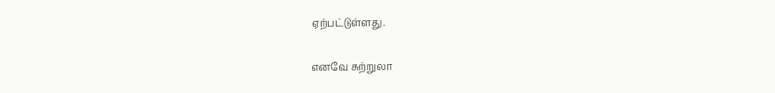ஏற்பட்டுள்ளது.

எனவே சுற்றுலா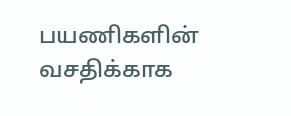பயணிகளின் வசதிக்காக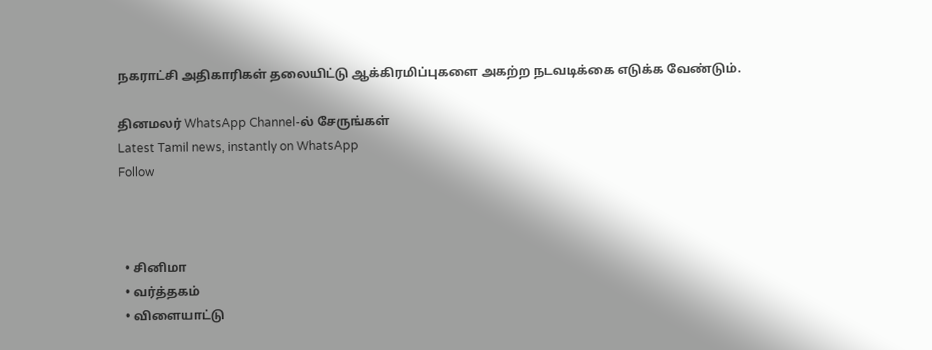நகராட்சி அதிகாரிகள் தலையிட்டு ஆக்கிரமிப்புகளை அகற்ற நடவடிக்கை எடுக்க வேண்டும்.

தினமலர் WhatsApp Channel-ல் சேருங்கள்
Latest Tamil news, instantly on WhatsApp
Follow



  • சினிமா
  • வர்த்தகம்
  • விளையாட்டு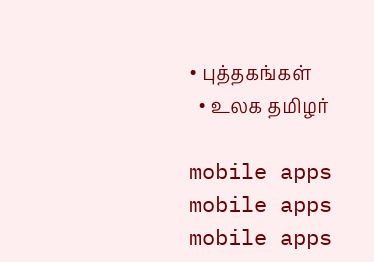• புத்தகங்கள்
  • உலக தமிழர்

mobile apps
mobile apps
mobile apps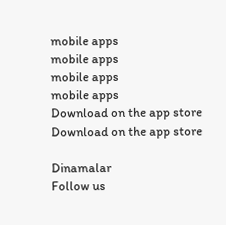mobile apps
mobile apps
mobile apps
mobile apps
Download on the app store
Download on the app store

Dinamalar
Follow us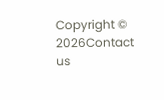Copyright © 2026Contact us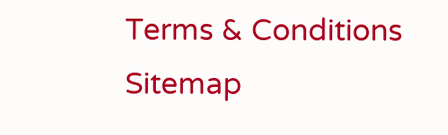Terms & Conditions
Sitemap